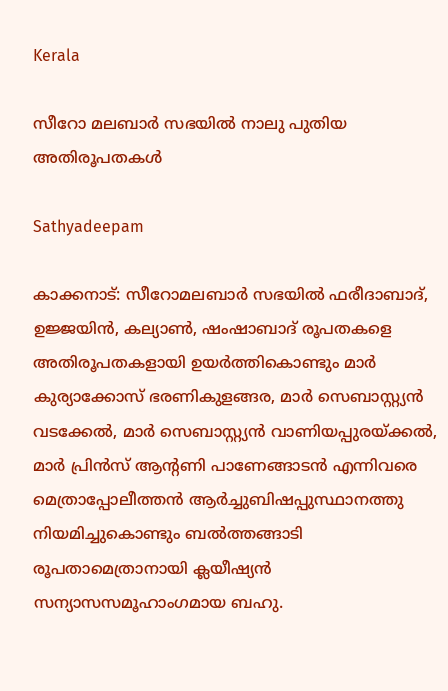Kerala

സീറോ മലബാര്‍ സഭയില്‍ നാലു പുതിയ അതിരൂപതകള്‍

Sathyadeepam

കാക്കനാട്: സീറോമലബാര്‍ സഭയില്‍ ഫരീദാബാദ്, ഉജ്ജയിന്‍, കല്യാണ്‍, ഷംഷാബാദ് രൂപതകളെ അതിരൂപതകളായി ഉയര്‍ത്തികൊണ്ടും മാര്‍ കുര്യാക്കോസ് ഭരണികുളങ്ങര, മാര്‍ സെബാസ്റ്റ്യന്‍ വടക്കേല്‍, മാര്‍ സെബാസ്റ്റ്യന്‍ വാണിയപ്പുരയ്ക്കല്‍, മാര്‍ പ്രിന്‍സ് ആന്റണി പാണേങ്ങാടന്‍ എന്നിവരെ മെത്രാപ്പോലീത്തന്‍ ആര്‍ച്ചുബിഷപ്പുസ്ഥാനത്തു നിയമിച്ചുകൊണ്ടും ബല്‍ത്തങ്ങാടി രൂപതാമെത്രാനായി ക്ലയീഷ്യന്‍ സന്യാസസമൂഹാംഗമായ ബഹു.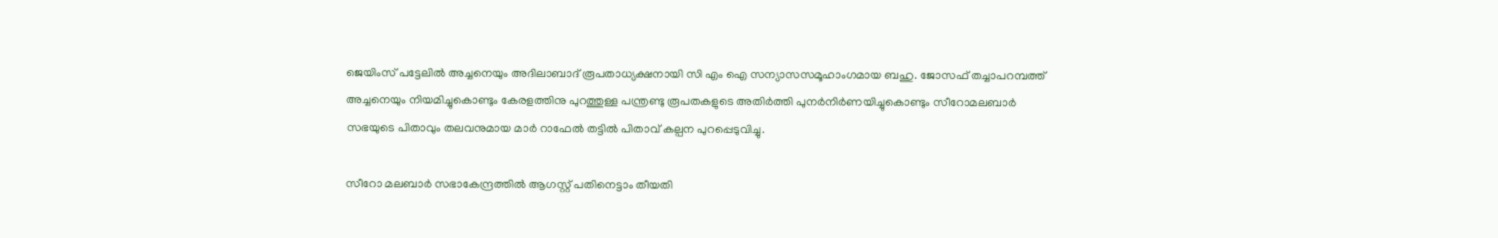ജെയിംസ് പട്ടേലില്‍ അച്ചനെയും അദിലാബാദ് രൂപതാധ്യക്ഷനായി സി എം ഐ സന്യാസസമൂഹാംഗമായ ബഹു. ജോസഫ് തച്ചാപറമ്പത്ത് അച്ചനെയും നിയമിച്ചുകൊണ്ടും കേരളത്തിനു പുറത്തുള്ള പന്ത്രണ്ടു രൂപതകളുടെ അതിര്‍ത്തി പുനര്‍നിര്‍ണയിച്ചുകൊണ്ടും സീറോമലബാര്‍ സഭയുടെ പിതാവും തലവനുമായ മാര്‍ റാഫേല്‍ തട്ടില്‍ പിതാവ് കല്പന പുറപ്പെടുവിച്ചു.

സീറോ മലബാര്‍ സഭാകേന്ദ്രത്തില്‍ ആഗസ്റ്റ് പതിനെട്ടാം തീയതി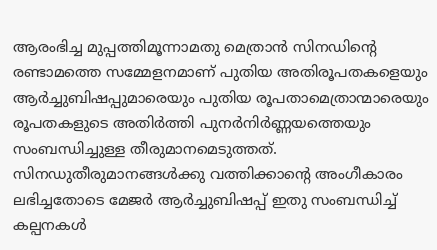ആരംഭിച്ച മുപ്പത്തിമൂന്നാമതു മെത്രാന്‍ സിനഡിന്റെ രണ്ടാമത്തെ സമ്മേളനമാണ് പുതിയ അതിരൂപതകളെയും ആര്‍ച്ചുബിഷപ്പുമാരെയും പുതിയ രൂപതാമെത്രാന്മാരെയും രൂപതകളുടെ അതിര്‍ത്തി പുനര്‍നിര്‍ണ്ണയത്തെയും സംബന്ധിച്ചുള്ള തീരുമാനമെടുത്തത്. സിനഡുതീരുമാനങ്ങള്‍ക്കു വത്തിക്കാന്റെ അംഗീകാരം ലഭിച്ചതോടെ മേജര്‍ ആര്‍ച്ചുബിഷപ്പ് ഇതു സംബന്ധിച്ച് കല്പനകള്‍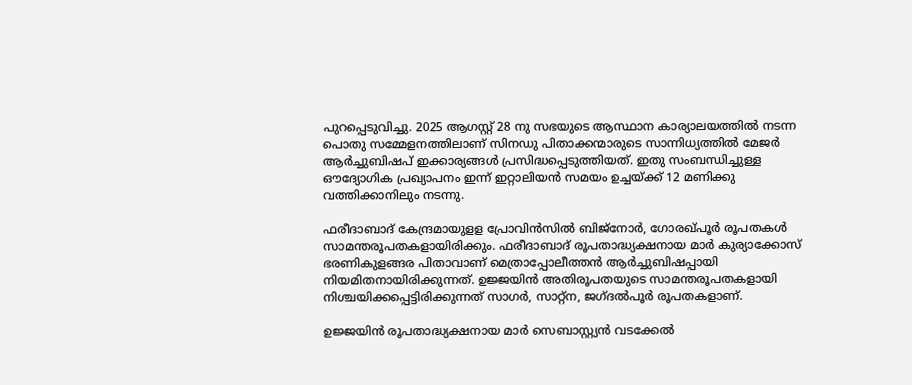പുറപ്പെടുവിച്ചു. 2025 ആഗസ്റ്റ് 28 നു സഭയുടെ ആസ്ഥാന കാര്യാലയത്തില്‍ നടന്ന പൊതു സമ്മേളനത്തിലാണ് സിനഡു പിതാക്കന്മാരുടെ സാന്നിധ്യത്തില്‍ മേജര്‍ ആര്‍ച്ചുബിഷപ് ഇക്കാര്യങ്ങള്‍ പ്രസിദ്ധപ്പെടുത്തിയത്. ഇതു സംബന്ധിച്ചുള്ള ഔദ്യോഗിക പ്രഖ്യാപനം ഇന്ന് ഇറ്റാലിയന്‍ സമയം ഉച്ചയ്ക്ക് 12 മണിക്കു വത്തിക്കാനിലും നടന്നു.

ഫരീദാബാദ് കേന്ദ്രമായുളള പ്രോവിന്‍സില്‍ ബിജ്‌നോര്‍, ഗോരഖ്പൂര്‍ രൂപതകള്‍ സാമന്തരൂപതകളായിരിക്കും. ഫരീദാബാദ് രൂപതാദ്ധ്യക്ഷനായ മാര്‍ കുര്യാക്കോസ് ഭരണികുളങ്ങര പിതാവാണ് മെത്രാപ്പോലീത്തന്‍ ആര്‍ച്ചുബിഷപ്പായി നിയമിതനായിരിക്കുന്നത്. ഉജ്ജയിന്‍ അതിരൂപതയുടെ സാമന്തരൂപതകളായി നിശ്ചയിക്കപ്പെട്ടിരിക്കുന്നത് സാഗര്‍, സാറ്റ്‌ന, ജഗ്ദല്‍പൂര്‍ രൂപതകളാണ്.

ഉജ്ജയിന്‍ രൂപതാദ്ധ്യക്ഷനായ മാര്‍ സെബാസ്റ്റ്യന്‍ വടക്കേല്‍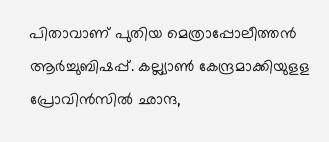പിതാവാണ് പുതിയ മെത്രാപ്പോലീത്തന്‍ ആര്‍ച്ചുബിഷപ്പ്. കല്ല്യാണ്‍ കേന്ദ്രമാക്കിയുളള പ്രോവിന്‍സില്‍ ഛാന്ദ,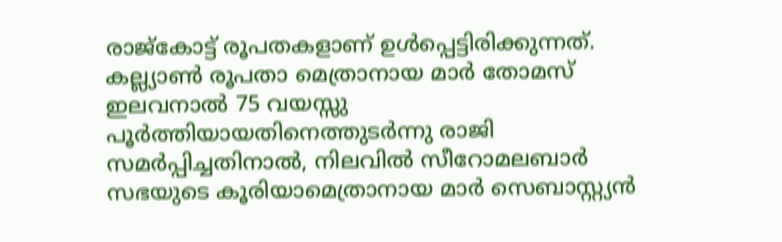രാജ്‌കോട്ട് രൂപതകളാണ് ഉള്‍പ്പെട്ടിരിക്കുന്നത്. കല്ല്യാണ്‍ രൂപതാ മെത്രാനായ മാര്‍ തോമസ് ഇലവനാല്‍ 75 വയസ്സു പൂര്‍ത്തിയായതിനെത്തുടര്‍ന്നു രാജി സമര്‍പ്പിച്ചതിനാല്‍, നിലവില്‍ സീറോമലബാര്‍ സഭയുടെ കൂരിയാമെത്രാനായ മാര്‍ സെബാസ്റ്റ്യന്‍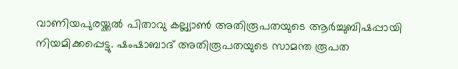വാണിയപുരയ്ക്കല്‍ പിതാവു കല്ല്യാണ്‍ അതിരൂപതയുടെ ആര്‍ച്ചുബിഷപ്പായി നിയമിക്കപ്പെട്ടു. ഷംഷാബാദ് അതിരൂപതയുടെ സാമന്ത രൂപത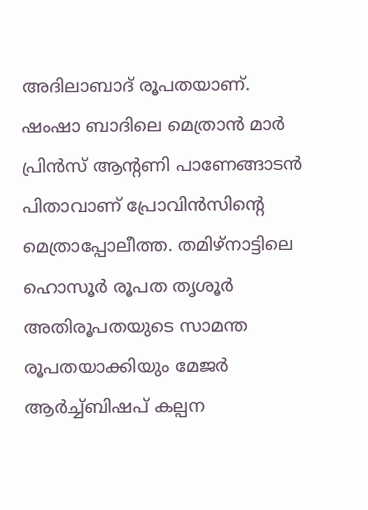അദിലാബാദ് രൂപതയാണ്. ഷംഷാ ബാദിലെ മെത്രാന്‍ മാര്‍ പ്രിന്‍സ് ആന്റണി പാണേങ്ങാടന്‍ പിതാവാണ് പ്രോവിന്‍സിന്റെ മെത്രാപ്പോലീത്ത. തമിഴ്‌നാട്ടിലെ ഹൊസൂര്‍ രൂപത തൃശൂര്‍ അതിരൂപതയുടെ സാമന്ത രൂപതയാക്കിയും മേജര്‍ ആര്‍ച്ച്ബിഷപ് കല്പന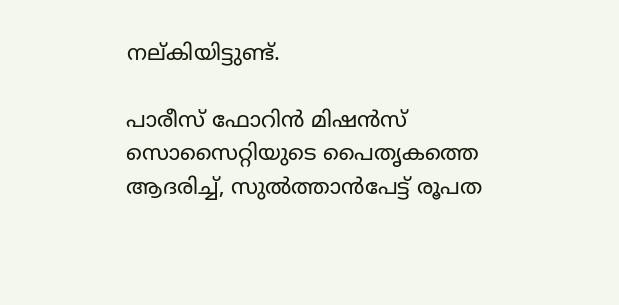നല്കിയിട്ടുണ്ട്.

പാരീസ് ഫോറിൻ മിഷൻസ് സൊസൈറ്റിയുടെ പൈതൃകത്തെ ആദരിച്ച്, സുൽത്താൻപേട്ട് രൂപത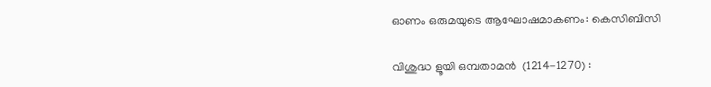ഓണം ഒരുമയുടെ ആഘോഷമാകണം: കെസിബിസി

വിശുദ്ധ ളൂയി ഒമ്പതാമന്‍  (1214-1270) :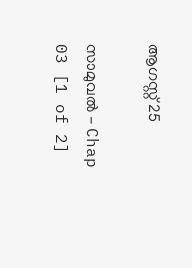ആഗസ്റ്റ് 25

സാമുവൽ - Chap 03 [1 of 2]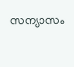സന്യാസം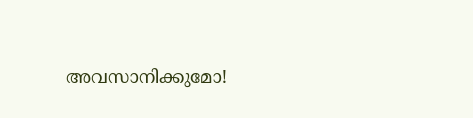അവസാനിക്കുമോ!